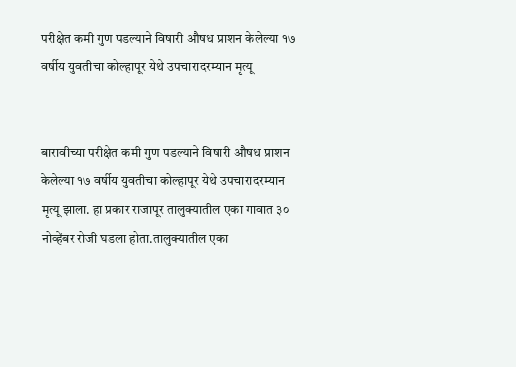परीक्षेत कमी गुण पडल्याने विषारी औषध प्राशन केलेल्या १७ वर्षीय युवतीचा कोल्हापूर येथे उपचारादरम्यान मृत्यू


बारावीच्या परीक्षेत कमी गुण पडल्याने विषारी औषध प्राशन केलेल्या १७ वर्षीय युवतीचा कोल्हापूर येथे उपचारादरम्यान मृत्यू झाला. हा प्रकार राजापूर तालुक्यातील एका गावात ३० नोव्हेंबर रोजी घडला होता.तालुक्यातील एका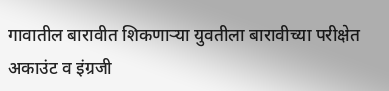गावातील बारावीत शिकणाऱ्या युवतीला बारावीच्या परीक्षेत अकाउंट व इंग्रजी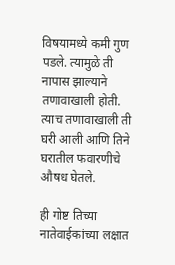विषयामध्ये कमी गुण पडले. त्यामुळे ती नापास झाल्याने तणावाखाली होती. त्याच तणावाखाली ती घरी आली आणि तिने घरातील फवारणीचे औषध घेतले.

ही गोष्ट तिच्या नातेवाईकांच्या लक्षात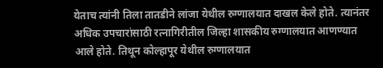येताच त्यांनी तिला तातडीने लांजा येथील रुग्णालयात दाखल केले होते. त्यानंतर अधिक उपचारांसाठी रत्नागिरीतील जिल्हा शासकीय रुग्णालयात आणण्यात आले होते. तिथून कोल्हापूर येथील रुग्णालयात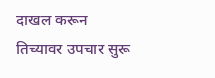दाखल करून तिच्यावर उपचार सुरू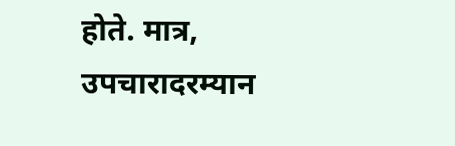होते. मात्र, उपचारादरम्यान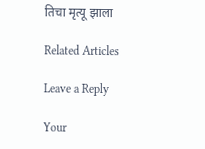तिचा मृत्यू झाला

Related Articles

Leave a Reply

Your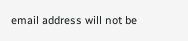email address will not be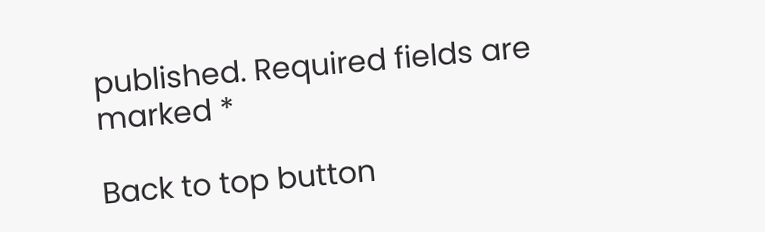published. Required fields are marked *

Back to top button